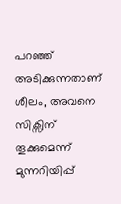പറഞ്ഞ് അടിക്കുന്നതാണ് ശീലം, അവനെ സിക്സിന് തൂക്കുമെന്ന് മുന്നറിയിപ്പ്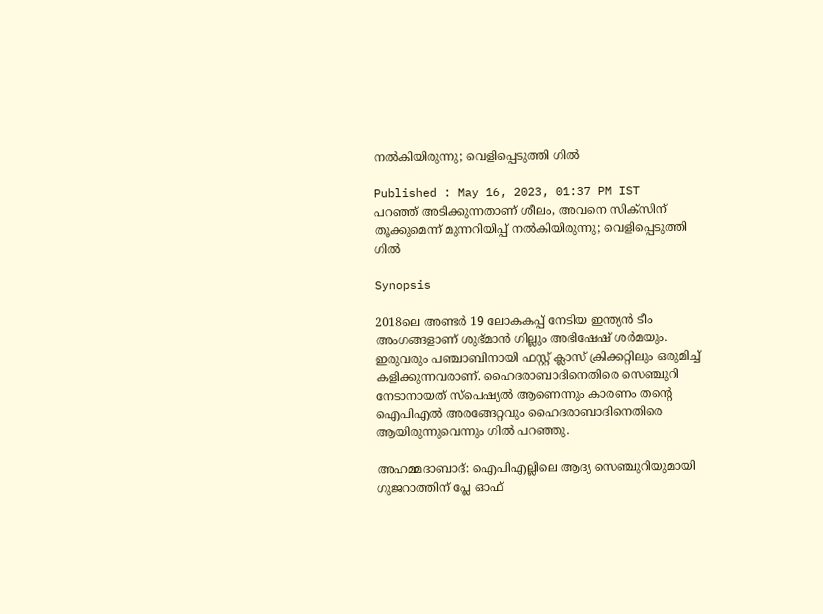നല്‍കിയിരുന്നു; വെളിപ്പെടുത്തി ഗില്‍

Published : May 16, 2023, 01:37 PM IST
പറഞ്ഞ് അടിക്കുന്നതാണ് ശീലം, അവനെ സിക്സിന് തൂക്കുമെന്ന് മുന്നറിയിപ്പ് നല്‍കിയിരുന്നു; വെളിപ്പെടുത്തി ഗില്‍

Synopsis

2018ലെ അണ്ടര്‍ 19 ലോകകപ്പ് നേടിയ ഇന്ത്യന്‍ ടീം അംഗങ്ങളാണ് ശുഭ്മാന്‍ ഗില്ലും അഭിഷേഷ് ശര്‍മയും. ഇരുവരും പഞ്ചാബിനായി ഫസ്റ്റ് ക്ലാസ് ക്രിക്കറ്റിലും ഒരുമിച്ച് കളിക്കുന്നവരാണ്. ഹൈദരാബാദിനെതിരെ സെഞ്ചുറി നേടാനായത് സ്പെഷ്യല്‍ ആണെന്നും കാരണം തന്‍റെ ഐപിഎല്‍ അരങ്ങേറ്റവും ഹൈദരാബാദിനെതിരെ ആയിരുന്നുവെന്നും ഗില്‍ പറഞ്ഞു.

അഹമ്മദാബാദ്: ഐപിഎല്ലിലെ ആദ്യ സെഞ്ചുറിയുമായി ഗുജറാത്തിന് പ്ലേ ഓഫ്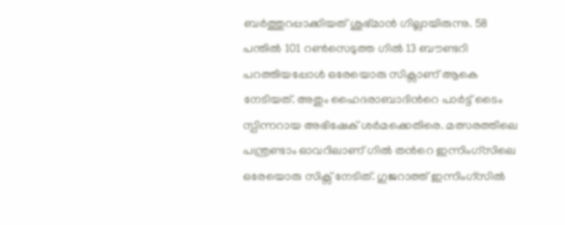ബര്‍ത്തുറപ്പാക്കിയത് ശുഭ്മാന്‍ ഗില്ലായിരുന്നു. 58 പന്തില്‍ 101 റണ്‍സെടുത്ത ഗില്‍ 13 ബൗണ്ടറി പറത്തിയപ്പോള്‍ ഒരേയൊരു സിക്സാണ് ആകെ നേടിയത്. അതും ഹൈദരാബാദിന്‍റെ പാര്‍ട്ട് ടൈം സ്പിന്നറായ അഭിഷേക് ശര്‍മക്കെതിരെ. മത്സരത്തിലെ പന്ത്രണ്ടാം ഓവറിലാണ് ഗില്‍ തന്‍റെ ഇന്നിംഗ്സിലെ ഒരേയൊരു സിക്സ് നേടിത്. ഗുജറാത്ത് ഇന്നിംഗ്സില്‍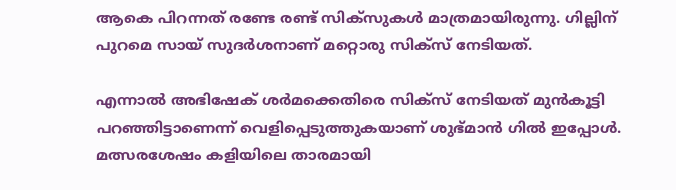ആകെ പിറന്നത് രണ്ടേ രണ്ട് സിക്സുകള്‍ മാത്രമായിരുന്നു. ഗില്ലിന് പുറമെ സായ് സുദര്‍ശനാണ് മറ്റൊരു സിക്സ് നേടിയത്.

എന്നാല്‍ അഭിഷേക് ശര്‍മക്കെതിരെ സിക്സ് നേടിയത് മുന്‍കൂട്ടി പറഞ്ഞിട്ടാണെന്ന് വെളിപ്പെടുത്തുകയാണ് ശുഭ്മാന്‍ ഗില്‍ ഇപ്പോള്‍. മത്സരശേഷം കളിയിലെ താരമായി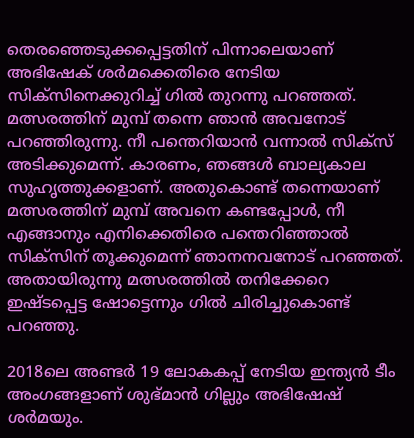തെരഞ്ഞെടുക്കപ്പെട്ടതിന് പിന്നാലെയാണ് അഭിഷേക് ശര്‍മക്കെതിരെ നേടിയ സിക്സിനെക്കുറിച്ച് ഗില്‍ തുറന്നു പറഞ്ഞത്. മത്സരത്തിന് മുമ്പ് തന്നെ ഞാന്‍ അവനോട് പറഞ്ഞിരുന്നു. നീ പന്തെറിയാന്‍ വന്നാല്‍ സിക്സ് അടിക്കുമെന്ന്. കാരണം, ഞങ്ങള്‍ ബാല്യകാല സുഹൃത്തുക്കളാണ്. അതുകൊണ്ട് തന്നെയാണ് മത്സരത്തിന് മുമ്പ് അവനെ കണ്ടപ്പോള്‍, നീ എങ്ങാനും എനിക്കെതിരെ പന്തെറിഞ്ഞാല്‍ സിക്സിന് തൂക്കുമെന്ന് ഞാനനവനോട് പറഞ്ഞത്. അതായിരുന്നു മത്സരത്തില്‍ തനിക്കേറെ ഇഷ്ടപ്പെട്ട ഷോട്ടെന്നും ഗില്‍ ചിരിച്ചുകൊണ്ട് പറഞ്ഞു.

2018ലെ അണ്ടര്‍ 19 ലോകകപ്പ് നേടിയ ഇന്ത്യന്‍ ടീം അംഗങ്ങളാണ് ശുഭ്മാന്‍ ഗില്ലും അഭിഷേഷ് ശര്‍മയും.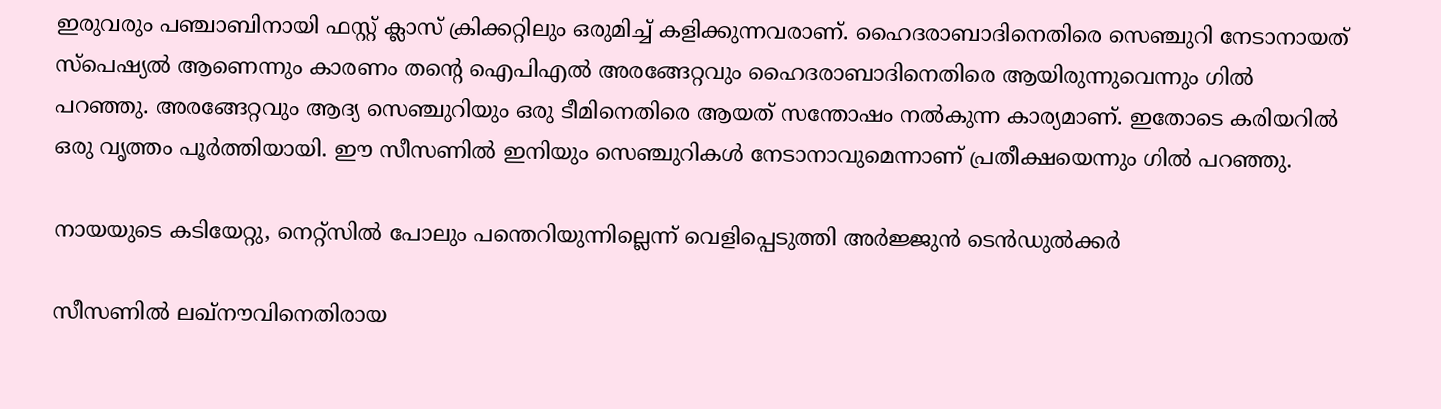ഇരുവരും പഞ്ചാബിനായി ഫസ്റ്റ് ക്ലാസ് ക്രിക്കറ്റിലും ഒരുമിച്ച് കളിക്കുന്നവരാണ്. ഹൈദരാബാദിനെതിരെ സെഞ്ചുറി നേടാനായത് സ്പെഷ്യല്‍ ആണെന്നും കാരണം തന്‍റെ ഐപിഎല്‍ അരങ്ങേറ്റവും ഹൈദരാബാദിനെതിരെ ആയിരുന്നുവെന്നും ഗില്‍ പറഞ്ഞു. അരങ്ങേറ്റവും ആദ്യ സെഞ്ചുറിയും ഒരു ടീമിനെതിരെ ആയത് സന്തോഷം നല്‍കുന്ന കാര്യമാണ്. ഇതോടെ കരിയറില്‍ ഒരു വൃത്തം പൂര്‍ത്തിയായി. ഈ സീസണില്‍ ഇനിയും സെഞ്ചുറികള്‍ നേടാനാവുമെന്നാണ് പ്രതീക്ഷയെന്നും ഗില്‍ പറഞ്ഞു.

നായയുടെ കടിയേറ്റു, നെറ്റ്സില്‍ പോലും പന്തെറിയുന്നില്ലെന്ന് വെളിപ്പെടുത്തി അര്‍ജ്ജുന്‍ ടെന്‍ഡുല്‍ക്കര്‍

സീസണില്‍ ലഖ്നൗവിനെതിരായ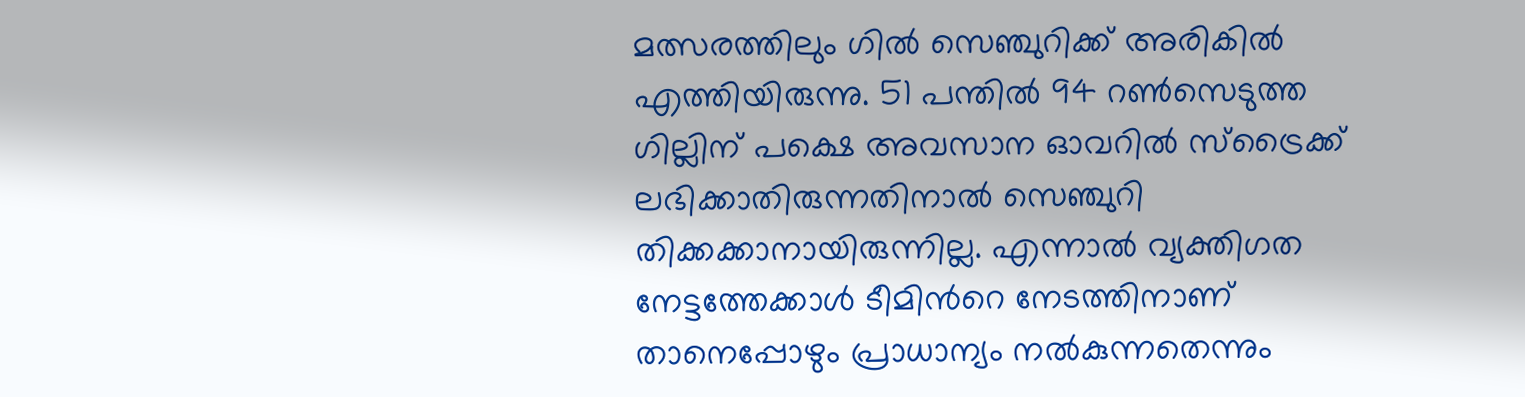മത്സരത്തിലും ഗില്‍ സെഞ്ചുറിക്ക് അരികില്‍ എത്തിയിരുന്നു. 51 പന്തില്‍ 94 റണ്‍സെടുത്ത ഗില്ലിന് പക്ഷെ അവസാന ഓവറില്‍ സ്ട്രൈക്ക് ലഭിക്കാതിരുന്നതിനാല്‍ സെഞ്ചുറി തിക്കക്കാനായിരുന്നില്ല. എന്നാല്‍ വ്യക്തിഗത നേട്ടത്തേക്കാള്‍ ടീമിന്‍റെ നേടത്തിനാണ് താനെപ്പോഴും പ്രാധാന്യം നല്‍കുന്നതെന്നും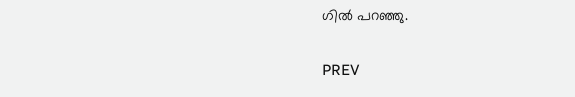ഗില്‍ പറഞ്ഞു.

PREV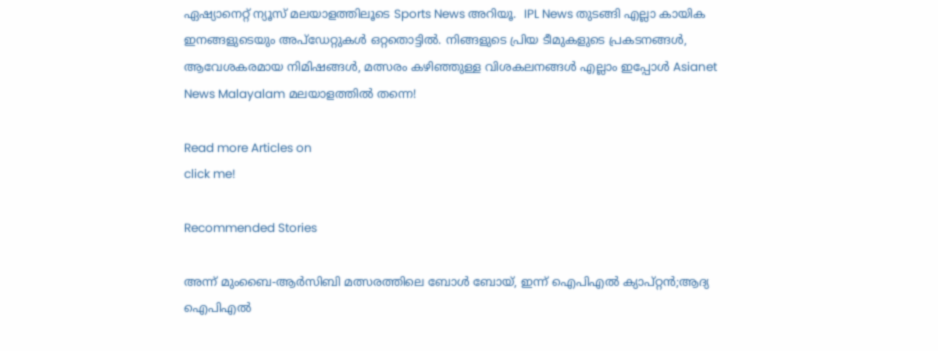ഏഷ്യാനെറ്റ് ന്യൂസ് മലയാളത്തിലൂടെ Sports News അറിയൂ.  IPL News തുടങ്ങി എല്ലാ കായിക ഇനങ്ങളുടെയും അപ്‌ഡേറ്റുകൾ ഒറ്റതൊട്ടിൽ. നിങ്ങളുടെ പ്രിയ ടീമുകളുടെ പ്രകടനങ്ങൾ, ആവേശകരമായ നിമിഷങ്ങൾ, മത്സരം കഴിഞ്ഞുള്ള വിശകലനങ്ങൾ എല്ലാം ഇപ്പോൾ Asianet News Malayalam മലയാളത്തിൽ തന്നെ!

Read more Articles on
click me!

Recommended Stories

അന്ന് മുംബൈ-ആര്‍സിബി മത്സരത്തിലെ ബോൾ ബോയ്, ഇന്ന് ഐപിഎല്‍ ക്യാപ്റ്റന്‍;ആദ്യ ഐപിഎൽ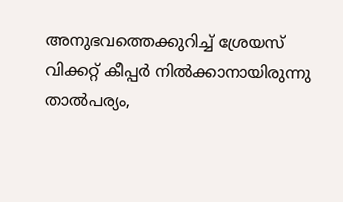അനുഭവത്തെക്കുറിച്ച് ശ്രേയസ്
വിക്കറ്റ് കീപ്പര്‍ നില്‍ക്കാനായിരുന്നു താല്‍പര്യം,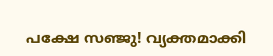പക്ഷേ സഞ്ജു! വ്യക്തമാക്കി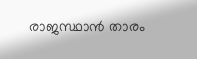രാജസ്ഥാന്‍ താരം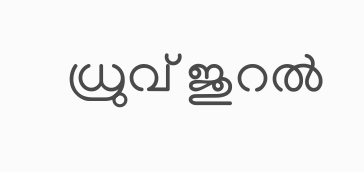ധ്രുവ് ജുറല്‍